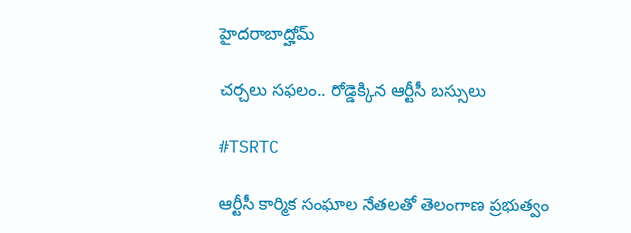హైదరాబాద్హోమ్

చ‌ర్చ‌లు స‌ఫ‌లం.. రోడ్డెక్కిన ఆర్టీసీ బ‌స్సులు

#TSRTC

ఆర్టీసీ కార్మిక సంఘాల నేత‌ల‌తో తెలంగాణ ప్రభుత్వం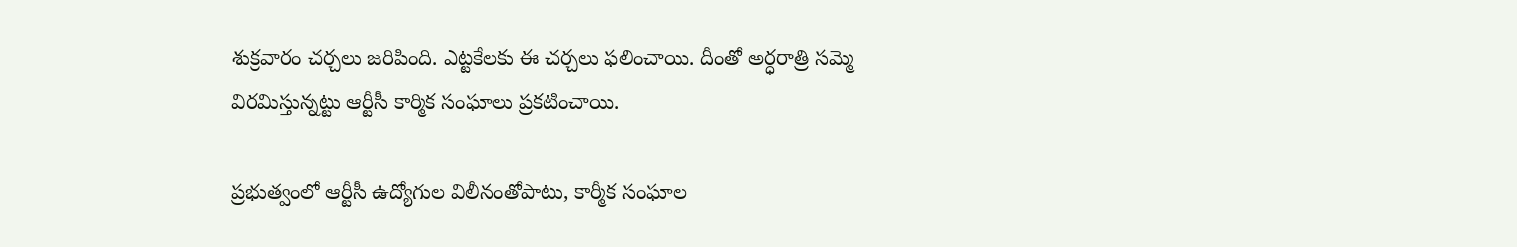శుక్ర‌వారం చ‌ర్చ‌లు జ‌రిపింది. ఎట్ట‌కేల‌కు ఈ చ‌ర్చ‌లు ఫ‌లించాయి. దీంతో అర్ధ‌రాత్రి స‌మ్మె విర‌మిస్తున్న‌ట్టు ఆర్టీసీ కార్మిక సంఘాలు ప్ర‌క‌టించాయి.

ప్రభుత్వంలో ఆర్టీసీ ఉద్యోగుల విలీనంతోపాటు, కార్మీక సంఘాల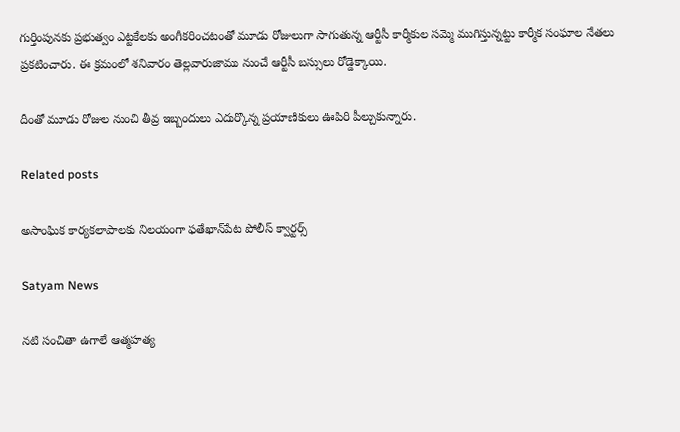గుర్తింపునకు ప్రభుత్వం ఎట్టకేలకు అంగీకరించటంతో మూడు రోజులుగా సాగుతున్న ఆర్టీసీ కార్మీకుల సమ్మె ముగిస్తున్నట్టు కార్మీక సంఘాల నేతలు ప్రకటించారు. ఈ క్ర‌మంలో శ‌నివారం తెల్ల‌వారుజాము నుంచే ఆర్టీసీ బ‌స్సులు రోడ్డెక్కాయి.

దీంతో మూడు రోజుల నుంచి తీవ్ర ఇబ్బందులు ఎదుర్కొన్న ప్ర‌యాణికులు ఊపిరి పీల్చుకున్నారు.

Related posts

అసాంఘిక కార్యకలాపాలకు నిలయంగా ఫతేఖాన్‌పేట పోలీస్ క్వార్టర్స్

Satyam News

నటి సంచితా ఉగాలే ఆత్మహత్య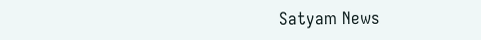Satyam News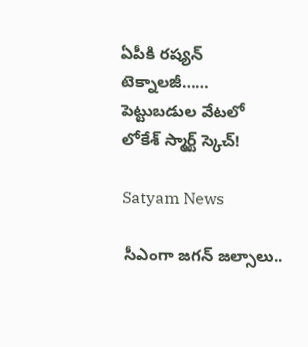ఏపీకి రష్యన్ టెక్నాలజీ…… పెట్టుబడుల వేటలో లోకేశ్ స్మార్ట్ స్కెచ్!

Satyam News

సీఎంగా జగన్ జల్సాలు..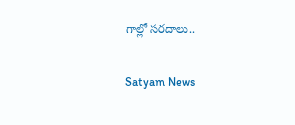గాల్లో సరదాలు..

Satyam News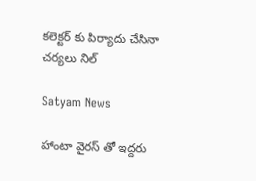కలెక్టర్ కు పిర్యాదు చేసినా చర్యలు నిల్

Satyam News

హాంటా వైరస్ తో ఇద్దరు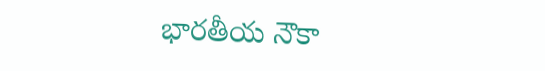భారతీయ నౌకా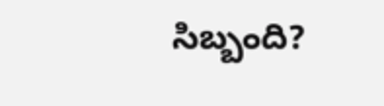సిబ్బంది?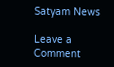Satyam News

Leave a Comment